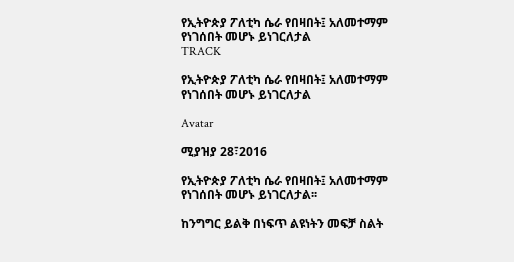የኢትዮጵያ ፖለቲካ ሴራ የበዛበት፤ አለመተማም የነገሰበት መሆኑ ይነገርለታል
TRACK

የኢትዮጵያ ፖለቲካ ሴራ የበዛበት፤ አለመተማም የነገሰበት መሆኑ ይነገርለታል

Avatar

ሚያዝያ 28፣2016

የኢትዮጵያ ፖለቲካ ሴራ የበዛበት፤ አለመተማም የነገሰበት መሆኑ ይነገርለታል፡፡

ከንግግር ይልቅ በነፍጥ ልዩነትን መፍቻ ስልት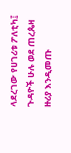ላደረገው የሀገሪቱ ፖለቲካ፤ ጉዳዮች ሁሉ ወደ ጠረጴዛ ዙሪያ እንዲመጡ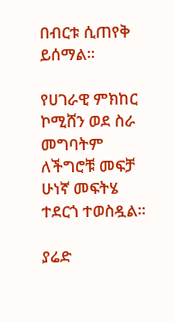በብርቱ ሲጠየቅ ይሰማል፡፡

የሀገራዊ ምክከር ኮሚሸን ወደ ስራ መግባትም ለችግሮቹ መፍቻ ሁነኛ መፍትሄ ተደርጎ ተወስዷል፡፡

ያሬድ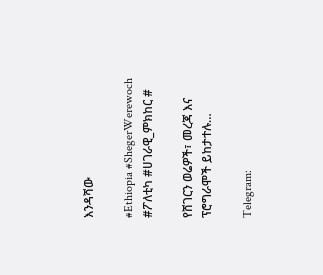እንዳሻው

#Ethiopia #ShegerWerewoch #ፖለቲካ #ሀገራዊ_ምክከር #

የሸገርን ወሬዎች፣ መረጃ እና ፕሮግራሞች ይከታተሉ…

Telegram: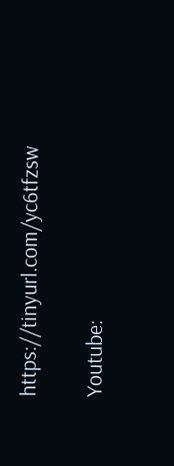https://tinyurl.com/yc6tfzsw

Youtube: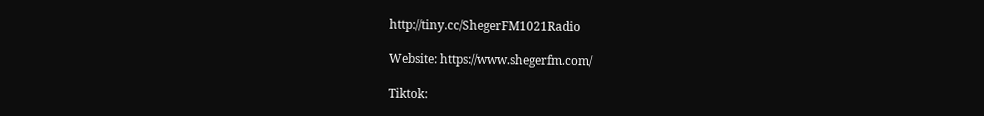http://tiny.cc/ShegerFM1021Radio

Website: https://www.shegerfm.com/

Tiktok: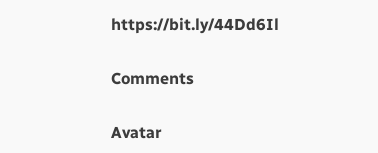https://bit.ly/44Dd6Il

Comments

Avatar